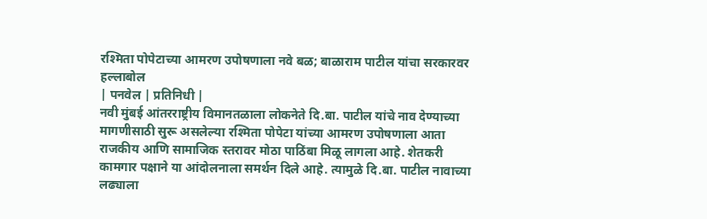रश्मिता पोपेटाच्या आमरण उपोषणाला नवे बळ; बाळाराम पाटील यांचा सरकारवर हल्लाबोल
| पनवेल | प्रतिनिधी |
नवी मुंबई आंतरराष्ट्रीय विमानतळाला लोकनेते दि.बा. पाटील यांचे नाव देण्याच्या मागणीसाठी सुरू असलेल्या रश्मिता पोपेटा यांच्या आमरण उपोषणाला आता राजकीय आणि सामाजिक स्तरावर मोठा पाठिंबा मिळू लागला आहे. शेतकरी कामगार पक्षाने या आंदोलनाला समर्थन दिले आहे. त्यामुळे दि.बा. पाटील नावाच्या लढ्याला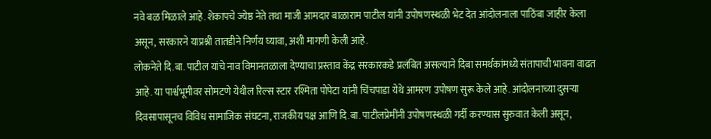नवे बळ मिळाले आहे. शेकापचे ज्येष्ठ नेते तथा माजी आमदार बाळाराम पाटील यांनी उपोषणस्थळी भेट देत आंदोलनाला पाठिंबा जाहीर केला असून, सरकारने याप्रश्नी तातडीने निर्णय घ्यावा, अशी मागणी केली आहे.
लोकनेते दि.बा. पाटील यांचे नाव विमानतळाला देण्याचा प्रस्ताव केंद्र सरकारकडे प्रलंबित असल्याने दिबा समर्थकांमध्ये संतापाची भावना वाढत आहे. या पार्श्वभूमीवर सोमटणे येथील रिल्स स्टार रश्मिता पोपेटा यांनी चिंचपाडा येथे आमरण उपोषण सुरू केले आहे. आंदोलनाच्या दुसऱ्या दिवसापासूनच विविध सामाजिक संघटना, राजकीय पक्ष आणि दि.बा. पाटीलप्रेमींनी उपोषणस्थळी गर्दी करण्यास सुरुवात केली असून,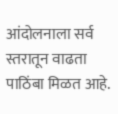आंदोलनाला सर्व स्तरातून वाढता पाठिंबा मिळत आहे.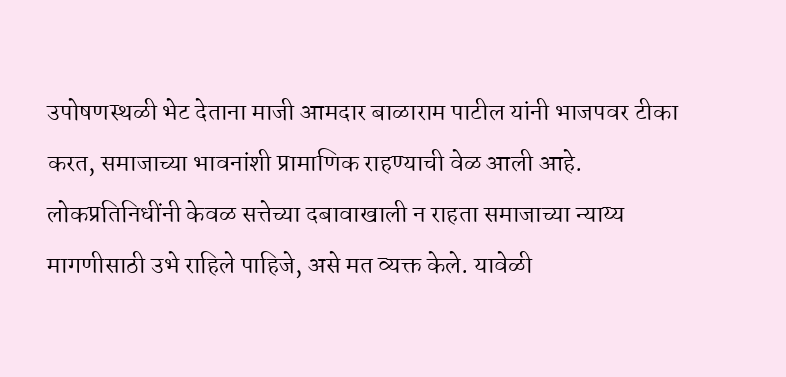उपोषणस्थळी भेट देताना माजी आमदार बाळाराम पाटील यांनी भाजपवर टीका करत, समाजाच्या भावनांशी प्रामाणिक राहण्याची वेळ आली आहे. लोकप्रतिनिधींनी केवळ सत्तेच्या दबावाखाली न राहता समाजाच्या न्याय्य मागणीसाठी उभे राहिले पाहिजे, असे मत व्यक्त केले. यावेळी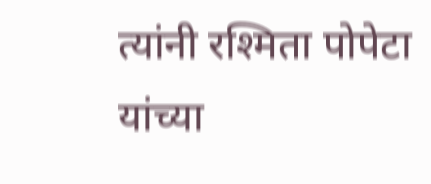त्यांनी रश्मिता पोपेटा यांच्या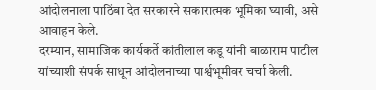आंदोलनाला पाठिंबा देत सरकारने सकारात्मक भूमिका घ्यावी, असे आवाहन केले.
दरम्यान, सामाजिक कार्यकर्ते कांतीलाल कडू यांनी बाळाराम पाटील यांच्याशी संपर्क साधून आंदोलनाच्या पार्श्वभूमीवर चर्चा केली.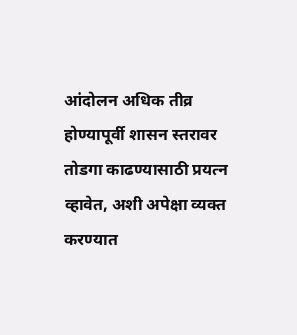आंदोलन अधिक तीव्र होण्यापूर्वी शासन स्तरावर तोडगा काढण्यासाठी प्रयत्न व्हावेत, अशी अपेक्षा व्यक्त करण्यात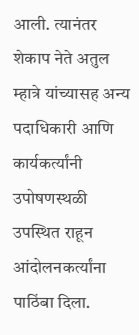आली. त्यानंतर शेकाप नेते अतुल म्हात्रे यांच्यासह अन्य पदाधिकारी आणि कार्यकर्त्यांनी उपोषणस्थळी उपस्थित राहून आंदोलनकर्त्यांना पाठिंबा दिला.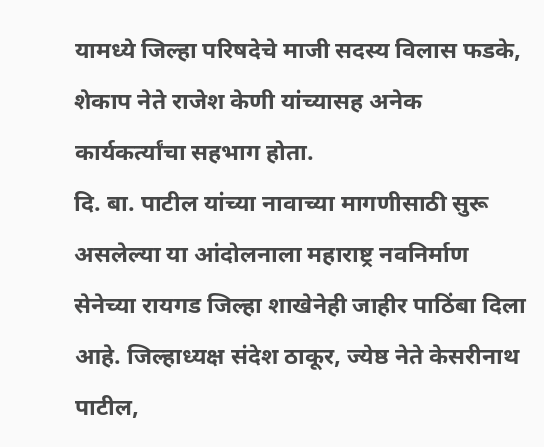यामध्ये जिल्हा परिषदेचे माजी सदस्य विलास फडके, शेकाप नेते राजेश केणी यांच्यासह अनेक कार्यकर्त्यांचा सहभाग होता.
दि. बा. पाटील यांच्या नावाच्या मागणीसाठी सुरू असलेल्या या आंदोलनाला महाराष्ट्र नवनिर्माण सेनेच्या रायगड जिल्हा शाखेनेही जाहीर पाठिंबा दिला आहे. जिल्हाध्यक्ष संदेश ठाकूर, ज्येष्ठ नेते केसरीनाथ पाटील,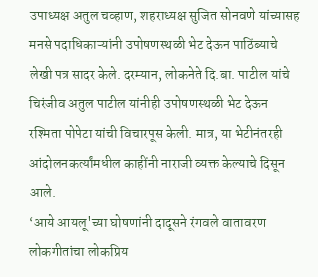उपाध्यक्ष अतुल चव्हाण, शहराध्यक्ष सुजित सोनवणे यांच्यासह मनसे पदाधिकाऱ्यांनी उपोषणस्थळी भेट देऊन पाठिंब्याचे लेखी पत्र सादर केले. दरम्यान, लोकनेते दि.बा. पाटील यांचे चिरंजीव अतुल पाटील यांनीही उपोषणस्थळी भेट देऊन रश्मिता पोपेटा यांची विचारपूस केली. मात्र, या भेटीनंतरही आंदोलनकर्त्यांमधील काहींनी नाराजी व्यक्त केल्याचे दिसून आले.
‘आये आयलू'च्या घोषणांनी दादूसने रंगवले वातावरण
लोकगीतांचा लोकप्रिय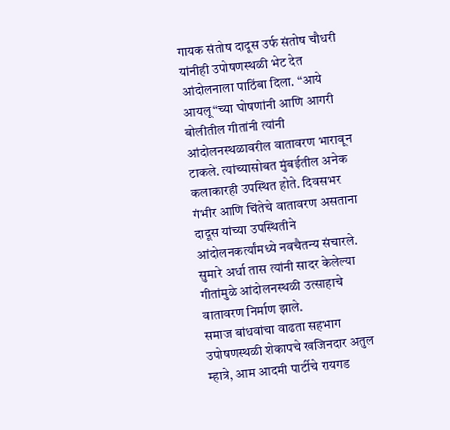गायक संतोष दादूस उर्फ संतोष चौधरी यांनीही उपोषणस्थळी भेट देत आंदोलनाला पाठिंबा दिला. “आये आयलू“च्या घोषणांनी आणि आगरी बोलीतील गीतांनी त्यांनी आंदोलनस्थळावरील वातावरण भारावून टाकले. त्यांच्यासोबत मुंबईतील अनेक कलाकारही उपस्थित होते. दिवसभर गंभीर आणि चिंतेचे वातावरण असताना दादूस यांच्या उपस्थितीने आंदोलनकर्त्यांमध्ये नवचैतन्य संचारले. सुमारे अर्धा तास त्यांनी सादर केलेल्या गीतांमुळे आंदोलनस्थळी उत्साहाचे वातावरण निर्माण झाले.
समाज बांधवांचा वाढता सहभाग
उपोषणस्थळी शेकापचे खजिनदार अतुल म्हात्रे, आम आदमी पार्टीचे रायगड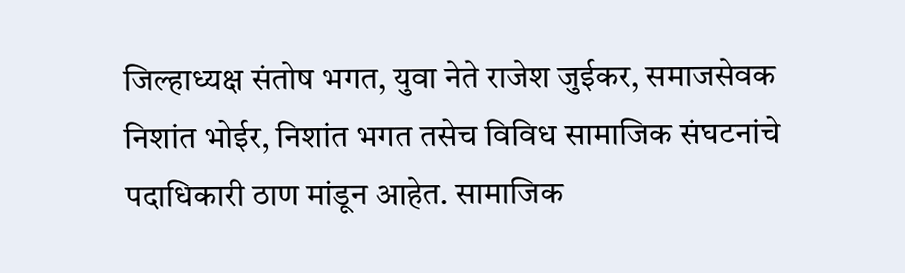जिल्हाध्यक्ष संतोष भगत, युवा नेते राजेश जुईकर, समाजसेवक निशांत भोईर, निशांत भगत तसेच विविध सामाजिक संघटनांचे पदाधिकारी ठाण मांडून आहेत. सामाजिक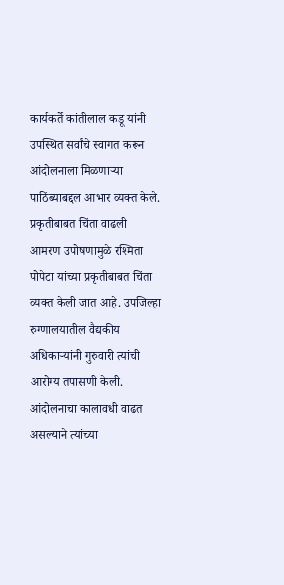कार्यकर्ते कांतीलाल कडू यांनी उपस्थित सर्वांचे स्वागत करून आंदोलनाला मिळणाऱ्या पाठिंब्याबद्दल आभार व्यक्त केले.
प्रकृतीबाबत चिंता वाढली
आमरण उपोषणामुळे रश्मिता पोपेटा यांच्या प्रकृतीबाबत चिंता व्यक्त केली जात आहे. उपजिल्हा रुग्णालयातील वैद्यकीय अधिकाऱ्यांनी गुरुवारी त्यांची आरोग्य तपासणी केली. आंदोलनाचा कालावधी वाढत असल्याने त्यांच्या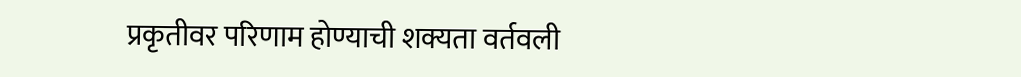प्रकृतीवर परिणाम होण्याची शक्यता वर्तवली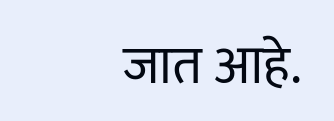जात आहे.